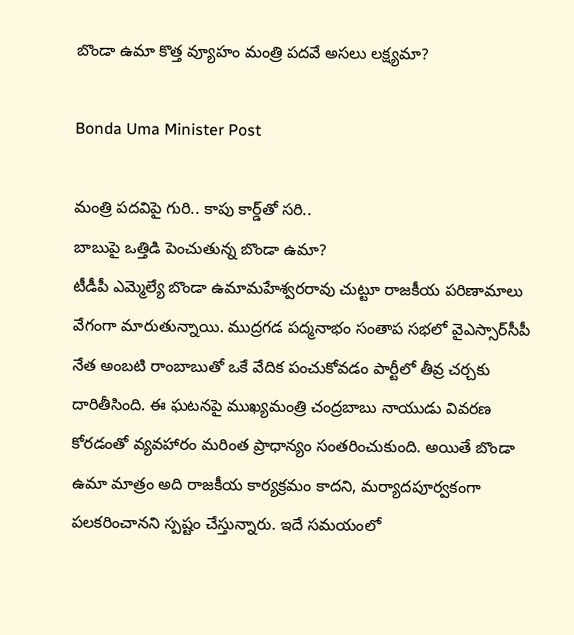బొండా ఉమా కొత్త వ్యూహం మంత్రి పదవే అసలు లక్ష్యమా?

Bonda Uma Minister Post

మంత్రి పదవిపై గురి.. కాపు కార్డ్‌తో సరి..
బాబుపై ఒత్తిడి పెంచుతున్న బొండా ఉమా?
టీడీపీ ఎమ్మెల్యే బొండా ఉమామహేశ్వరరావు చుట్టూ రాజకీయ పరిణామాలు వేగంగా మారుతున్నాయి. ముద్రగడ పద్మనాభం సంతాప సభలో వైఎస్సార్‌సీపీ నేత అంబటి రాంబాబుతో ఒకే వేదిక పంచుకోవడం పార్టీలో తీవ్ర చర్చకు దారితీసింది. ఈ ఘటనపై ముఖ్యమంత్రి చంద్రబాబు నాయుడు వివరణ కోరడంతో వ్యవహారం మరింత ప్రాధాన్యం సంతరించుకుంది. అయితే బొండా ఉమా మాత్రం అది రాజకీయ కార్యక్రమం కాదని, మర్యాదపూర్వకంగా పలకరించానని స్పష్టం చేస్తున్నారు. ఇదే సమయంలో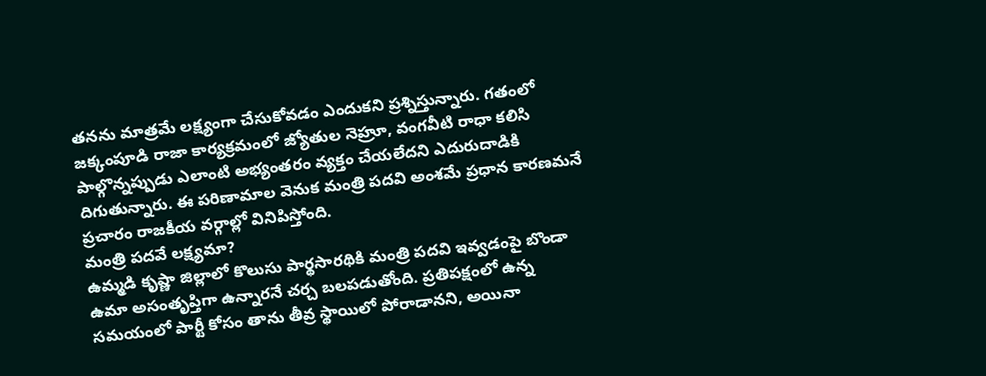తనను మాత్రమే లక్ష్యంగా చేసుకోవడం ఎందుకని ప్రశ్నిస్తున్నారు. గతంలో జక్కంపూడి రాజా కార్యక్రమంలో జ్యోతుల నెహ్రూ, వంగవీటి రాధా కలిసి పాల్గొన్నప్పుడు ఎలాంటి అభ్యంతరం వ్యక్తం చేయలేదని ఎదురుదాడికి దిగుతున్నారు. ఈ పరిణామాల వెనుక మంత్రి పదవి అంశమే ప్రధాన కారణమనే ప్రచారం రాజకీయ వర్గాల్లో వినిపిస్తోంది.
మంత్రి పదవే లక్ష్యమా?
ఉమ్మడి కృష్ణా జిల్లాలో కొలుసు పార్థసారథికి మంత్రి పదవి ఇవ్వడంపై బొండా ఉమా అసంతృప్తిగా ఉన్నారనే చర్చ బలపడుతోంది. ప్రతిపక్షంలో ఉన్న సమయంలో పార్టీ కోసం తాను తీవ్ర స్థాయిలో పోరాడానని, అయినా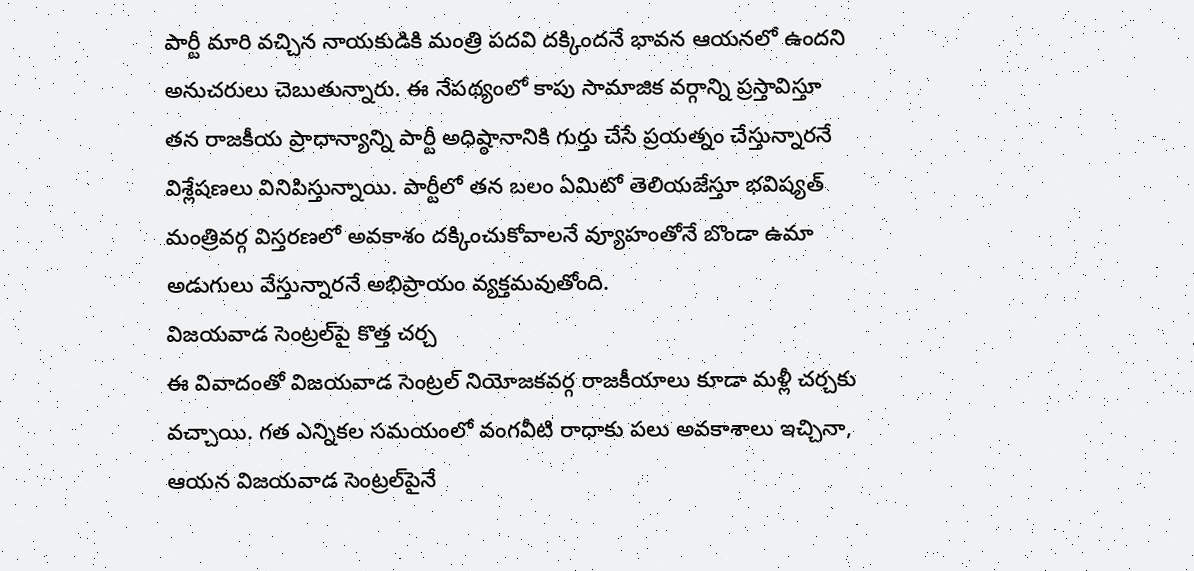పార్టీ మారి వచ్చిన నాయకుడికి మంత్రి పదవి దక్కిందనే భావన ఆయనలో ఉందని అనుచరులు చెబుతున్నారు. ఈ నేపథ్యంలో కాపు సామాజిక వర్గాన్ని ప్రస్తావిస్తూ తన రాజకీయ ప్రాధాన్యాన్ని పార్టీ అధిష్ఠానానికి గుర్తు చేసే ప్రయత్నం చేస్తున్నారనే విశ్లేషణలు వినిపిస్తున్నాయి. పార్టీలో తన బలం ఏమిటో తెలియజేస్తూ భవిష్యత్ మంత్రివర్గ విస్తరణలో అవకాశం దక్కించుకోవాలనే వ్యూహంతోనే బొండా ఉమా అడుగులు వేస్తున్నారనే అభిప్రాయం వ్యక్తమవుతోంది.
విజయవాడ సెంట్రల్‌పై కొత్త చర్చ
ఈ వివాదంతో విజయవాడ సెంట్రల్ నియోజకవర్గ రాజకీయాలు కూడా మళ్లీ చర్చకు వచ్చాయి. గత ఎన్నికల సమయంలో వంగవీటి రాధాకు పలు అవకాశాలు ఇచ్చినా, ఆయన విజయవాడ సెంట్రల్‌పైనే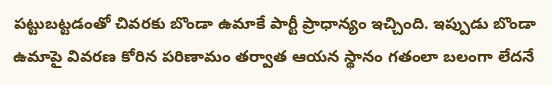పట్టుబట్టడంతో చివరకు బొండా ఉమాకే పార్టీ ప్రాధాన్యం ఇచ్చింది. ఇప్పుడు బొండా ఉమాపై వివరణ కోరిన పరిణామం తర్వాత ఆయన స్థానం గతంలా బలంగా లేదనే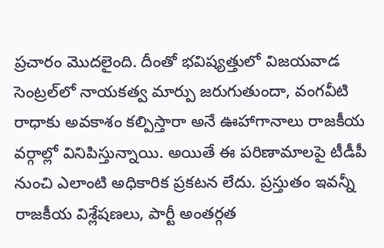ప్రచారం మొదలైంది. దీంతో భవిష్యత్తులో విజయవాడ సెంట్రల్‌లో నాయకత్వ మార్పు జరుగుతుందా, వంగవీటి రాధాకు అవకాశం కల్పిస్తారా అనే ఊహాగానాలు రాజకీయ వర్గాల్లో వినిపిస్తున్నాయి. అయితే ఈ పరిణామాలపై టీడీపీ నుంచి ఎలాంటి అధికారిక ప్రకటన లేదు. ప్రస్తుతం ఇవన్నీ రాజకీయ విశ్లేషణలు, పార్టీ అంతర్గత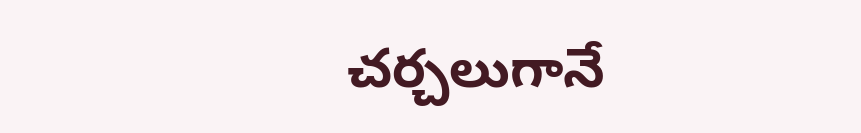చర్చలుగానే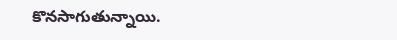కొనసాగుతున్నాయి.